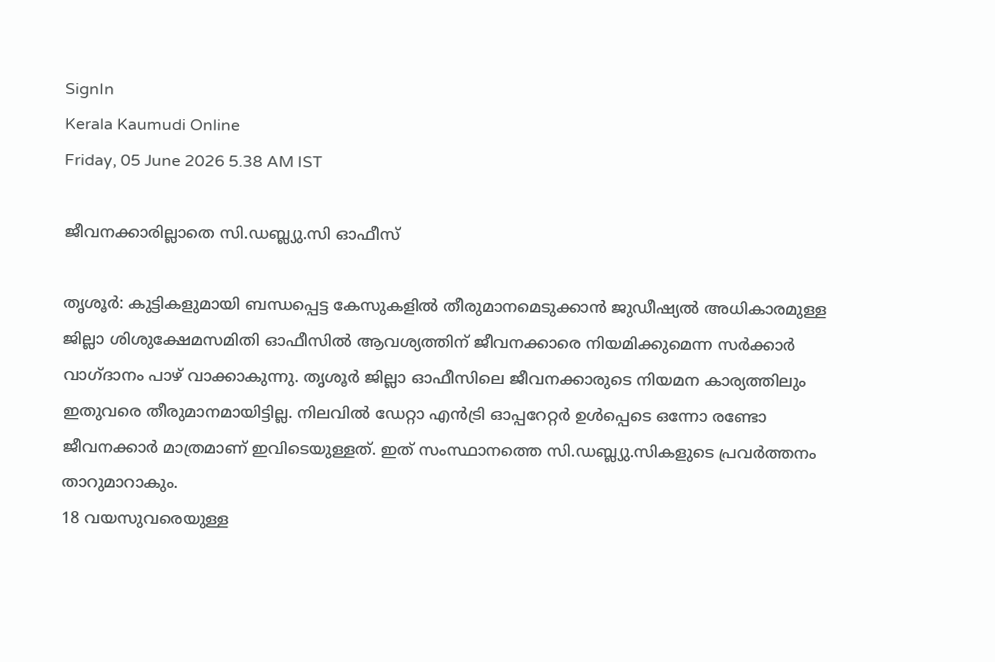SignIn
Kerala Kaumudi Online
Friday, 05 June 2026 5.38 AM IST

ജീവനക്കാരില്ലാതെ സി.ഡബ്ല്യു.സി ഓഫീസ്‌

തൃശൂർ: കുട്ടികളുമായി ബന്ധപ്പെട്ട കേസുകളിൽ തീരുമാനമെടുക്കാൻ ജുഡീഷ്യൽ അധികാരമുള്ള ജില്ലാ ശിശുക്ഷേമസമിതി ഓഫീസിൽ ആവശ്യത്തിന് ജീവനക്കാരെ നിയമിക്കുമെന്ന സർക്കാർ വാഗ്ദാനം പാഴ് വാക്കാകുന്നു. തൃശൂർ ജില്ലാ ഓഫീസിലെ ജീവനക്കാരുടെ നിയമന കാര്യത്തിലും ഇതുവരെ തീരുമാനമായിട്ടില്ല. നിലവിൽ ഡേറ്റാ എൻട്രി ഓപ്പറേറ്റർ ഉൾപ്പെടെ ഒന്നോ രണ്ടോ ജീവനക്കാർ മാത്രമാണ് ഇവിടെയുള്ളത്. ഇത് സംസ്ഥാനത്തെ സി.ഡബ്ല്യു.സികളുടെ പ്രവർത്തനം താറുമാറാകും.
18 വയസുവരെയുള്ള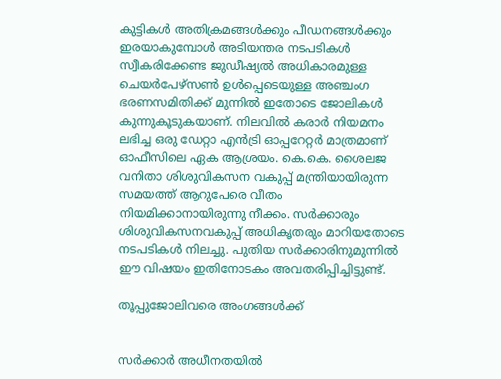കുട്ടികൾ അതിക്രമങ്ങൾക്കും പീഡനങ്ങൾക്കും ഇരയാകുമ്പോൾ അടിയന്തര നടപടികൾ സ്വീകരിക്കേണ്ട ജുഡീഷ്യൽ അധികാരമുള്ള ചെയർപേഴ്‌സൺ ഉൾപ്പെടെയുള്ള അഞ്ചംഗ ഭരണസമിതിക്ക് മുന്നിൽ ഇതോടെ ജോലികൾ കുന്നുകൂടുകയാണ്. നിലവിൽ കരാർ നിയമനം ലഭിച്ച ഒരു ഡേറ്റാ എൻട്രി ഓപ്പറേറ്റർ മാത്രമാണ് ഓഫീസിലെ ഏക ആശ്രയം. കെ.കെ. ശൈലജ വനിതാ ശിശുവികസന വകുപ്പ് മന്ത്രിയായിരുന്ന സമയത്ത് ആറുപേരെ വീതം നിയമിക്കാനായിരുന്നു നീക്കം. സർക്കാരും ശിശുവികസനവകുപ്പ് അധികൃതരും മാറിയതോടെ നടപടികൾ നിലച്ചു. പുതിയ സർക്കാരിനുമുന്നിൽ ഈ വിഷയം ഇതിനോടകം അവതരിപ്പിച്ചിട്ടുണ്ട്.

തൂപ്പുജോലിവരെ അംഗങ്ങൾക്ക്


സർക്കാർ അധീനതയിൽ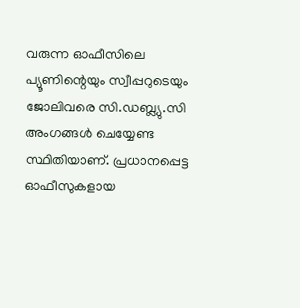വരുന്ന ഓഫീസിലെ പ്യൂണിന്റെയും സ്വീപ്പറുടെയും ജോലിവരെ സി.ഡബ്ല്യു.സി അംഗങ്ങൾ ചെയ്യേണ്ട സ്ഥിതിയാണ്. പ്രധാനപ്പെട്ട ഓഫീസുകളായ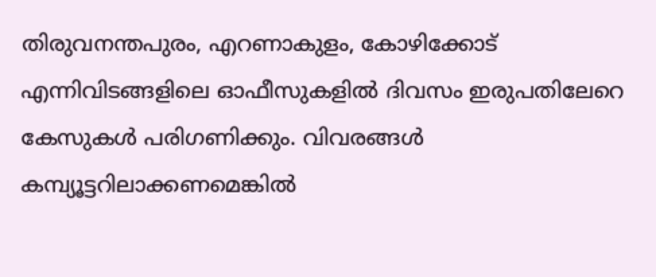തിരുവനന്തപുരം, എറണാകുളം, കോഴിക്കോട് എന്നിവിടങ്ങളിലെ ഓഫീസുകളിൽ ദിവസം ഇരുപതിലേറെ കേസുകൾ പരിഗണിക്കും. വിവരങ്ങൾ കമ്പ്യൂട്ടറിലാക്കണമെങ്കിൽ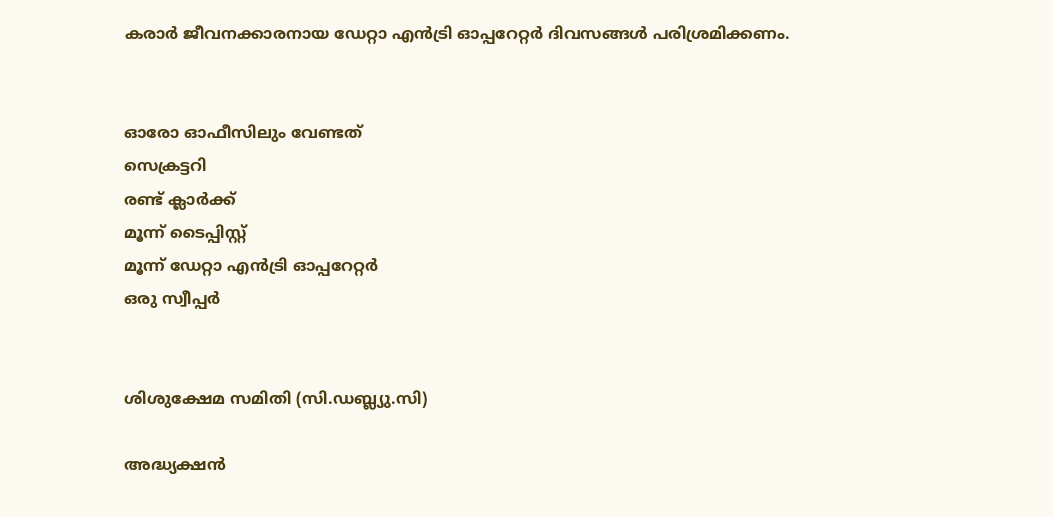കരാർ ജീവനക്കാരനായ ഡേറ്റാ എൻട്രി ഓപ്പറേറ്റർ ദിവസങ്ങൾ പരിശ്രമിക്കണം.


ഓരോ ഓഫീസിലും വേണ്ടത്
സെക്രട്ടറി
രണ്ട് ക്ലാർക്ക്
മൂന്ന് ടൈപ്പിസ്റ്റ്
മൂന്ന് ഡേറ്റാ എൻട്രി ഓപ്പറേറ്റർ
ഒരു സ്വീപ്പർ


ശിശുക്ഷേമ സമിതി (സി.ഡബ്ല്യു.സി)

അദ്ധ്യക്ഷൻ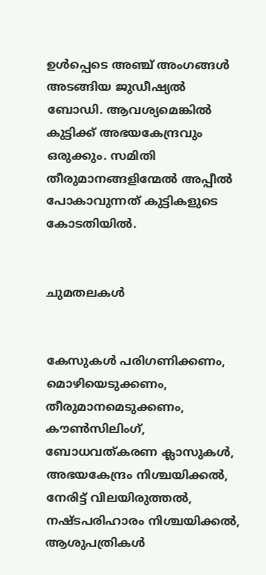ഉൾപ്പെടെ അഞ്ച് അംഗങ്ങൾ അടങ്ങിയ ജുഡീഷ്യൽ ബോഡി. ആവശ്യമെങ്കിൽ കുട്ടിക്ക് അഭയകേന്ദ്രവും ഒരുക്കും. സമിതി തീരുമാനങ്ങളിന്മേൽ അപ്പീൽ പോകാവുന്നത് കുട്ടികളുടെ കോടതിയിൽ.


ചുമതലകൾ


കേസുകൾ പരിഗണിക്കണം, മൊഴിയെടുക്കണം, തീരുമാനമെടുക്കണം, കൗൺസിലിംഗ്, ബോധവത്കരണ ക്ലാസുകൾ, അഭയകേന്ദ്രം നിശ്ചയിക്കൽ, നേരിട്ട് വിലയിരുത്തൽ, നഷ്ടപരിഹാരം നിശ്ചയിക്കൽ, ആശുപത്രികൾ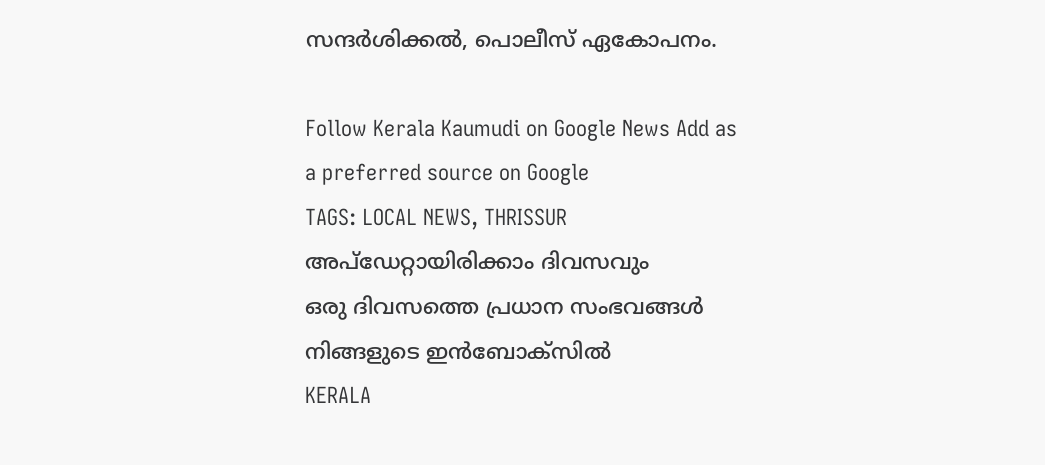സന്ദർശിക്കൽ, പൊലീസ് ഏകോപനം.

Follow Kerala Kaumudi on Google News Add as a preferred source on Google
TAGS: LOCAL NEWS, THRISSUR
അപ്ഡേറ്റായിരിക്കാം ദിവസവും
ഒരു ദിവസത്തെ പ്രധാന സംഭവങ്ങൾ നിങ്ങളുടെ ഇൻബോക്സിൽ
KERALA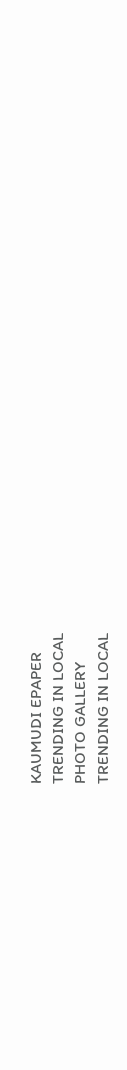KAUMUDI EPAPER
TRENDING IN LOCAL
PHOTO GALLERY
TRENDING IN LOCAL